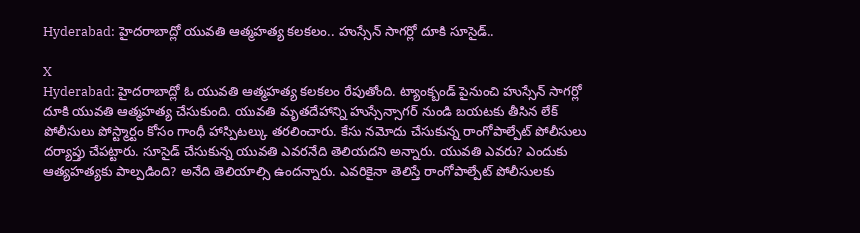Hyderabad: హైదరాబాద్లో యువతి ఆత్మహత్య కలకలం.. హుస్సేన్ సాగర్లో దూకి సూసైడ్..

X
Hyderabad: హైదరాబాద్లో ఓ యువతి ఆత్మహత్య కలకలం రేపుతోంది. ట్యాంక్బండ్ పైనుంచి హుస్సేన్ సాగర్లో దూకి యువతి ఆత్మహత్య చేసుకుంది. యువతి మృతదేహాన్ని హుస్సేన్సాగర్ నుండి బయటకు తీసిన లేక్ పోలీసులు పోస్ట్మార్టం కోసం గాంధీ హాస్పిటల్కు తరలించారు. కేసు నమోదు చేసుకున్న రాంగోపాల్పేట్ పోలీసులు దర్యాప్తు చేపట్టారు. సూసైడ్ చేసుకున్న యువతి ఎవరనేది తెలియదని అన్నారు. యువతి ఎవరు? ఎందుకు ఆత్యహత్యకు పాల్పడింది? అనేది తెలియాల్సి ఉందన్నారు. ఎవరికైనా తెలిస్తే రాంగోపాల్పేట్ పోలీసులకు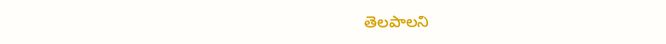తెలపాలని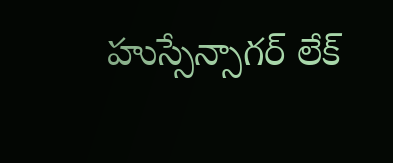హుస్సేన్సాగర్ లేక్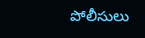పోలీసులు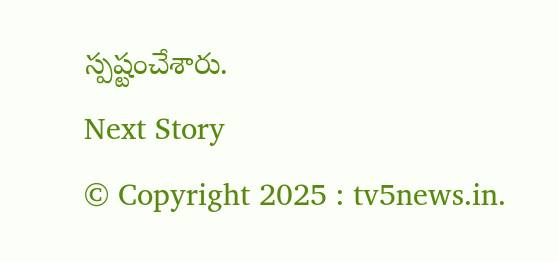స్పష్టంచేశారు.
Next Story
© Copyright 2025 : tv5news.in.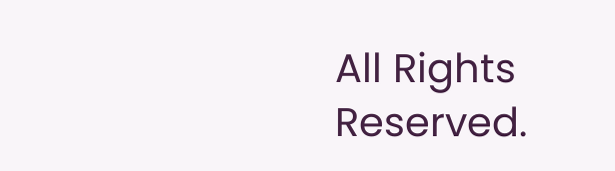All Rights Reserved.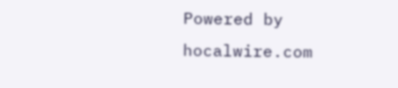Powered by hocalwire.com